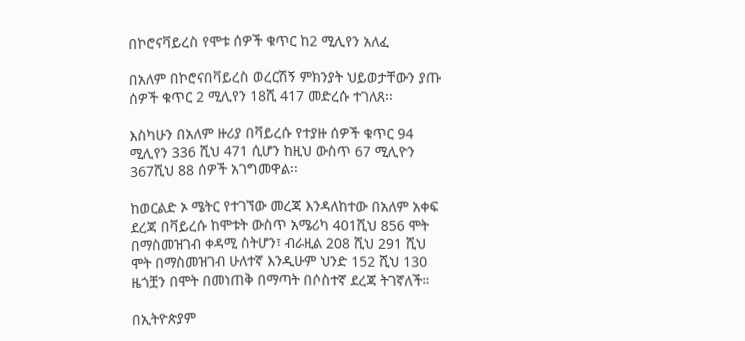በኮሮናቫይረስ የሞቱ ሰዎች ቁጥር ከ2 ሚሊየን አለፈ

በአለም በኮሮናበቫይረስ ወረርሽኝ ምክንያት ህይወታቸውን ያጡ ሰዎች ቁጥር 2 ሚሊየን 18ሺ 417 መድረሱ ተገለጸ፡፡

እስካሁን በአለም ዙሪያ በቫይረሱ የተያዙ ሰዎች ቁጥር 94 ሚሊየን 336 ሺህ 471 ሲሆን ከዚህ ውስጥ 67 ሚሊዮን 367ሺህ 88 ሰዎች አገግመዋል፡፡

ከወርልድ ኦ ሜትር የተገኘው መረጃ እንዳለከተው በአለም አቀፍ ደረጃ በቫይረሱ ከሞቱት ውስጥ አሜሪካ 401ሺህ 856 ሞት በማስመዝገብ ቀዳሚ ስትሆን፣ ብራዚል 208 ሺህ 291 ሺህ ሞት በማስመዝገብ ሁለተኛ እንዲሁም ህንድ 152 ሺህ 130 ዜጎቿን በሞት በመነጠቅ በማጣት በሶስተኛ ደረጃ ትገኛለች።

በኢትዮጵያም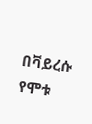በቫይረሱ የሞቱ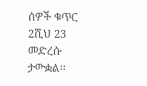ሰዎች ቁጥር 2ሺህ 23 መድረሱ ታውቋል፡፡